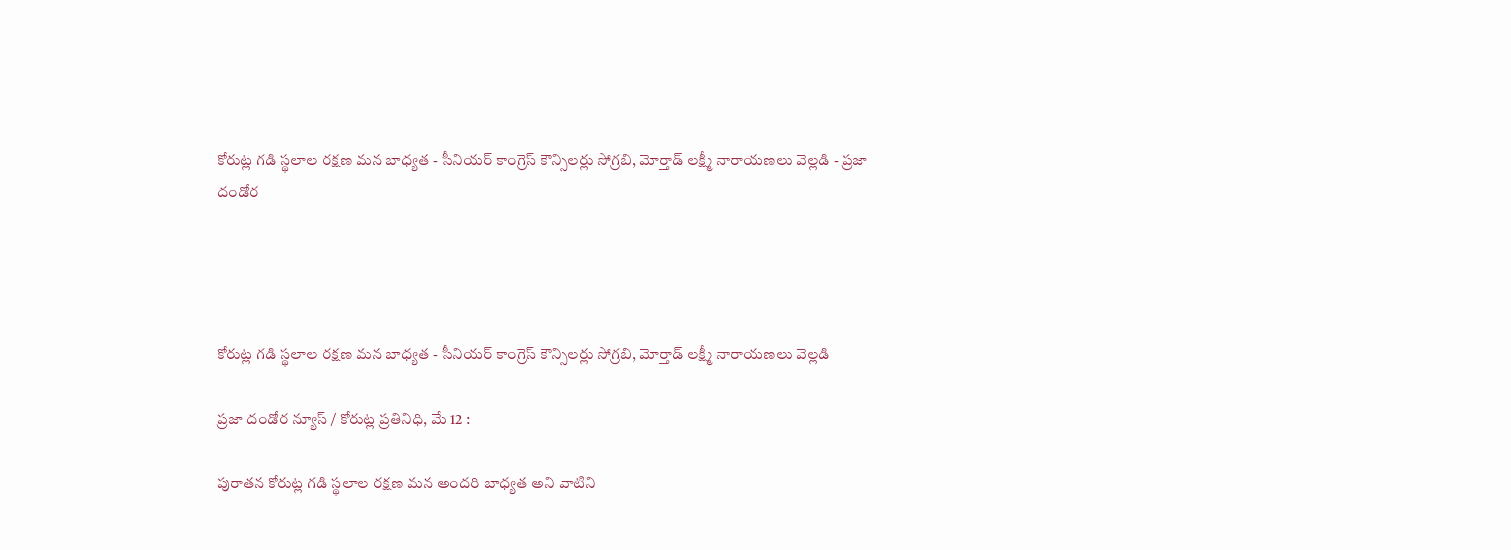కోరుట్ల గడి స్థలాల రక్షణ మన బాధ్యత - సీనియర్ కాంగ్రెస్ కౌన్సిలర్లు సోగ్రబి, మోర్తాడ్ లక్ష్మీ నారాయణలు వెల్లడి - ప్రజా దండోర




కోరుట్ల గడి స్థలాల రక్షణ మన బాధ్యత - సీనియర్ కాంగ్రెస్ కౌన్సిలర్లు సోగ్రబి, మోర్తాడ్ లక్ష్మీ నారాయణలు వెల్లడి

ప్రజా దండోర న్యూస్ / కోరుట్ల ప్రతినిధి, మే 12 :

పురాతన కోరుట్ల గడి స్థలాల రక్షణ మన అందరి బాధ్యత అని వాటిని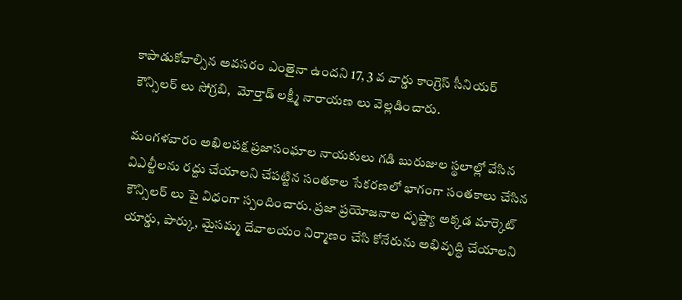కాపాడుకోవాల్సిన అవసరం ఎంతైనా ఉందని 17, 3 వ వార్డు కాంగ్రెస్ సీనియర్ కౌన్సిలర్ లు సోగ్రబి,  మోర్తాడ్ లక్ష్మీ నారాయణ లు వెల్లడించారు.

మంగళవారం అఖిలపక్ష ప్రజాసంఘాల నాయకులు గడి బురుజుల స్థలాల్లో వేసిన విఎల్టీలను రద్దు చేయాలని చేపట్టిన సంతకాల సేకరణలో భాగంగా సంతకాలు చేసిన కౌన్సిలర్ లు పై విధంగా స్పందించారు. ప్రజా ప్రయోజనాల దృష్ట్యా అక్కడ మార్కెట్ యార్డు, పార్కు, మైసమ్మ దేవాలయం నిర్మాణం చేసి కోనేరును అభివృద్ధి చేయాలని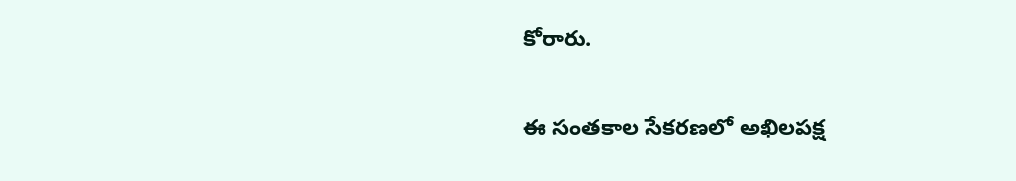కోరారు.

ఈ సంతకాల సేకరణలో అఖిలపక్ష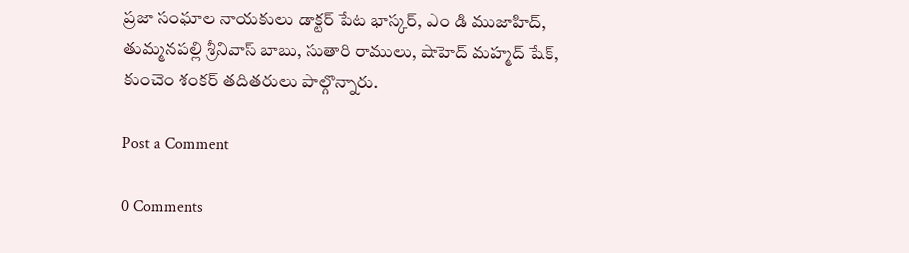ప్రజా సంఘాల నాయకులు డాక్టర్ పేట భాస్కర్, ఎం డి ముజాహిద్, తుమ్మనపల్లి శ్రీనివాస్ బాబు, సుతారి రాములు, షాహెద్ మహ్మద్ షేక్, కుంచెం శంకర్ తదితరులు పాల్గొన్నారు.

Post a Comment

0 Comments